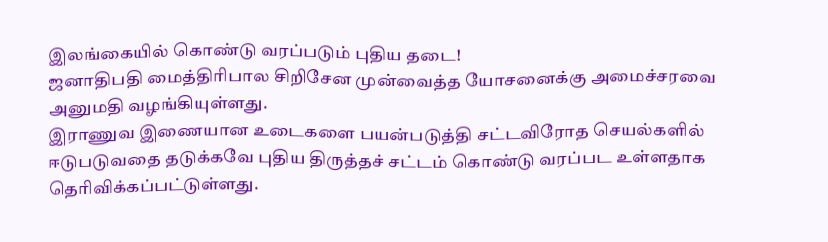இலங்கையில் கொண்டு வரப்படும் புதிய தடை!
ஜனாதிபதி மைத்திரிபால சிறிசேன முன்வைத்த யோசனைக்கு அமைச்சரவை அனுமதி வழங்கியுள்ளது.
இராணுவ இணையான உடைகளை பயன்படுத்தி சட்டவிரோத செயல்களில் ஈடுபடுவதை தடுக்கவே புதிய திருத்தச் சட்டம் கொண்டு வரப்பட உள்ளதாக தெரிவிக்கப்பட்டுள்ளது.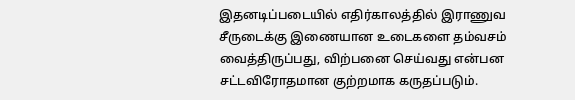இதனடிப்படையில் எதிர்காலத்தில் இராணுவ சீருடைக்கு இணையான உடைகளை தம்வசம் வைத்திருப்பது, விற்பனை செய்வது என்பன சட்டவிரோதமான குற்றமாக கருதப்படும்.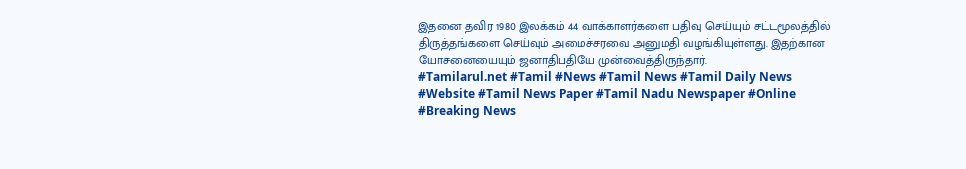இதனை தவிர 1980 இலக்கம் 44 வாக்காளர்களை பதிவு செய்யும் சட்டமூலத்தில் திருத்தங்களை செய்வும் அமைச்சரவை அனுமதி வழங்கியுள்ளது. இதற்கான யோசனையையும் ஜனாதிபதியே முன்வைத்திருந்தார்.
#Tamilarul.net #Tamil #News #Tamil News #Tamil Daily News #Website #Tamil News Paper #Tamil Nadu Newspaper #Online #Breaking News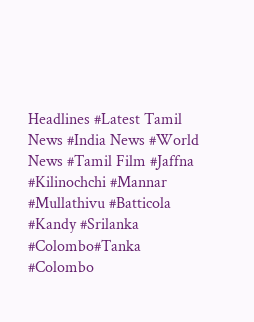Headlines #Latest Tamil News #India News #World News #Tamil Film #Jaffna #Kilinochchi #Mannar #Mullathivu #Batticola #Kandy #Srilanka #Colombo#Tanka #Colombo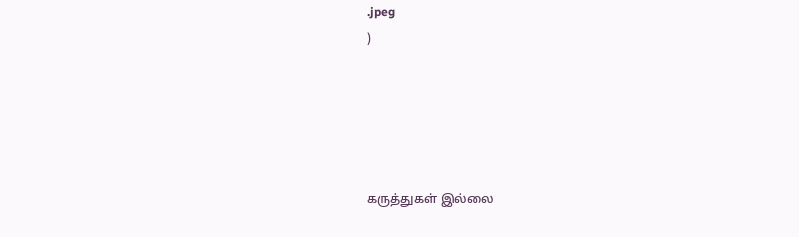.jpeg
)





கருத்துகள் இல்லை